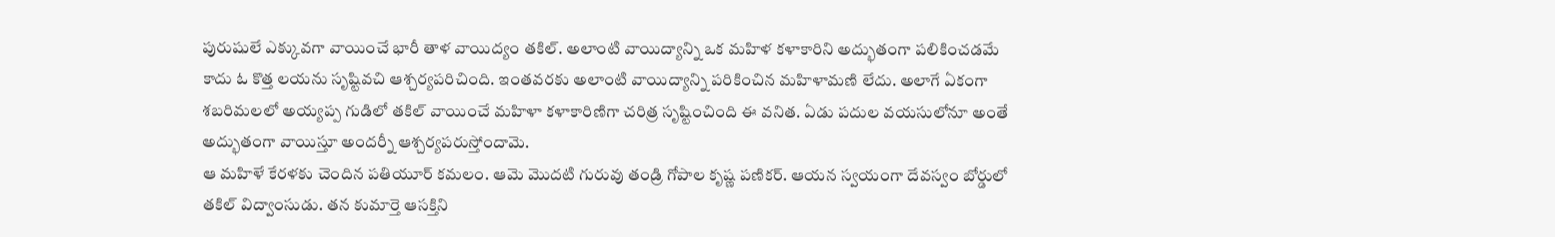పురుషులే ఎక్కువగా వాయించే భారీ తాళ వాయిద్యం తకిల్. అలాంటి వాయిద్యాన్ని ఒక మహిళ కళాకారిని అద్భుతంగా పలికించడమే కాదు ఓ కొత్త లయను సృష్టివచి ఆశ్చర్యపరిచింది. ఇంతవరకు అలాంటి వాయిద్యాన్ని పరికించిన మహిళామణి లేదు. అలాగే ఏకంగా శబరిమలలో అయ్యప్ప గుడిలో తకిల్ వాయించే మహిళా కళాకారిణిగా చరిత్ర సృష్టించింది ఈ వనిత. ఏడు పదుల వయసులోనూ అంతే అద్భుతంగా వాయిస్తూ అందర్నీ ఆశ్చర్యపరుస్తోందామె.
ఆ మహిళే కేరళకు చెందిన పతియూర్ కమలం. ఆమె మొదటి గురువు తండ్రి గోపాల కృష్ణ పణికర్. ఆయన స్వయంగా దేవస్వం బోర్డులో తకిల్ విద్వాంసుడు. తన కుమార్తె ఆసక్తిని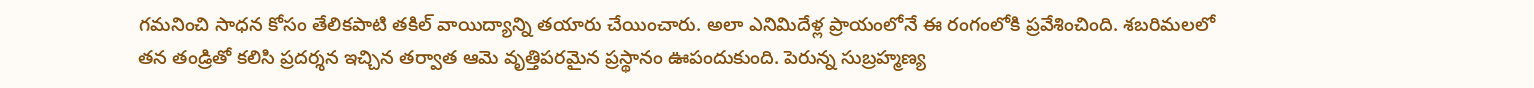గమనించి సాధన కోసం తేలికపాటి తకిల్ వాయిద్యాన్ని తయారు చేయించారు. అలా ఎనిమిదేళ్ల ప్రాయంలోనే ఈ రంగంలోకి ప్రవేశించింది. శబరిమలలో తన తండ్రితో కలిసి ప్రదర్శన ఇచ్చిన తర్వాత ఆమె వృత్తిపరమైన ప్రస్థానం ఊపందుకుంది. పెరున్న సుబ్రహ్మణ్య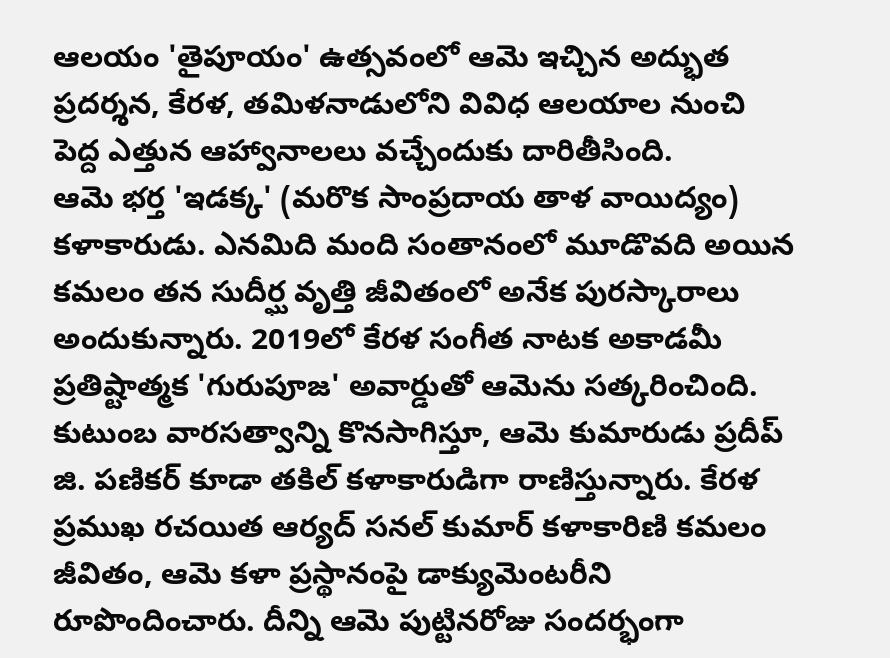ఆలయం 'తైపూయం' ఉత్సవంలో ఆమె ఇచ్చిన అద్భుత ప్రదర్శన, కేరళ, తమిళనాడులోని వివిధ ఆలయాల నుంచి పెద్ద ఎత్తున ఆహ్వానాలలు వచ్చేందుకు దారితీసింది.
ఆమె భర్త 'ఇడక్క' (మరొక సాంప్రదాయ తాళ వాయిద్యం) కళాకారుడు. ఎనమిది మంది సంతానంలో మూడొవది అయిన కమలం తన సుదీర్ఘ వృత్తి జీవితంలో అనేక పురస్కారాలు అందుకున్నారు. 2019లో కేరళ సంగీత నాటక అకాడమీ ప్రతిష్టాత్మక 'గురుపూజ' అవార్డుతో ఆమెను సత్కరించింది. కుటుంబ వారసత్వాన్ని కొనసాగిస్తూ, ఆమె కుమారుడు ప్రదీప్ జి. పణికర్ కూడా తకిల్ కళాకారుడిగా రాణిస్తున్నారు. కేరళ ప్రముఖ రచయిత ఆర్యద్ సనల్ కుమార్ కళాకారిణి కమలం జీవితం, ఆమె కళా ప్రస్థానంపై డాక్యుమెంటరీని రూపొందించారు. దీన్ని ఆమె పుట్టినరోజు సందర్భంగా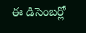ఈ డిసెంబర్లో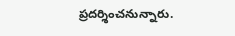ప్రదర్శించనున్నారు.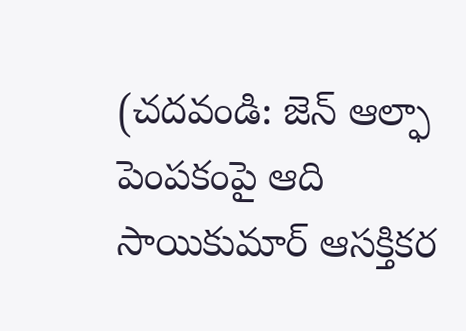(చదవండి: జెన్ ఆల్ఫా పెంపకంపై ఆది సాయికుమార్ ఆసక్తికర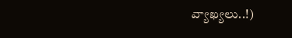వ్యాఖ్యలు..!)